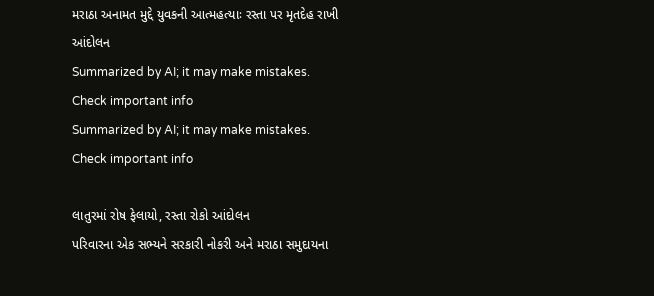મરાઠા અનામત મુદ્દે યુવકની આત્મહત્યાઃ રસ્તા પર મૃતદેહ રાખી આંદોલન
Summarized by AI; it may make mistakes. Check important info
Summarized by AI; it may make mistakes. Check important info

લાતુરમાં રોષ ફેલાયો, રસ્તા રોકો આંદોલન
પરિવારના એક સભ્યને સરકારી નોકરી અને મરાઠા સમુદાયના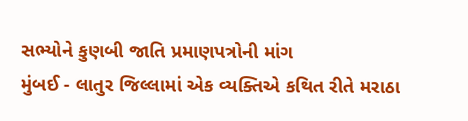સભ્યોને કુણબી જાતિ પ્રમાણપત્રોની માંગ
મુંબઈ - લાતુર જિલ્લામાં એક વ્યક્તિએ કથિત રીતે મરાઠા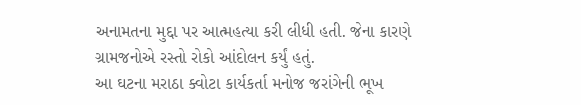અનામતના મુદ્દા પર આત્મહત્યા કરી લીધી હતી. જેના કારણે ગ્રામજનોએ રસ્તો રોકો આંદોલન કર્યું હતું.
આ ઘટના મરાઠા ક્વોટા કાર્યકર્તા મનોજ જરાંગેની ભૂખ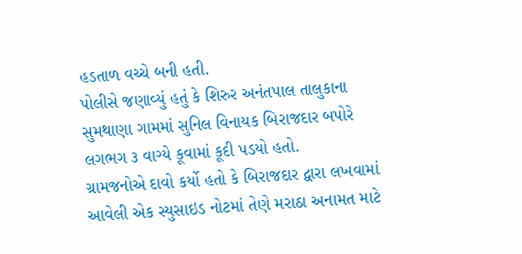હડતાળ વચ્ચે બની હતી.
પોલીસે જણાવ્યું હતું કે શિરુર અનંતપાલ તાલુકાના સુમથાણા ગામમાં સુનિલ વિનાયક બિરાજદાર બપોરે લગભગ ૩ વાગ્યે કૂવામાં કૂદી પડયો હતો.
ગ્રામજનોએ દાવો કર્યો હતો કે બિરાજદાર દ્વારા લખવામાં આવેલી એક સ્યુસાઇડ નોટમાં તેણે મરાઠા અનામત માટે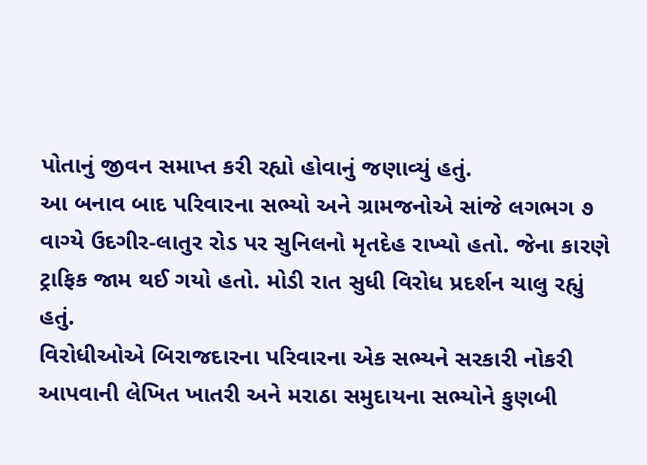પોતાનું જીવન સમાપ્ત કરી રહ્યો હોવાનું જણાવ્યું હતું.
આ બનાવ બાદ પરિવારના સભ્યો અને ગ્રામજનોએ સાંજે લગભગ ૭ વાગ્યે ઉદગીર-લાતુર રોડ પર સુનિલનો મૃતદેહ રાખ્યો હતો. જેના કારણે ટ્રાફિક જામ થઈ ગયો હતો. મોડી રાત સુધી વિરોધ પ્રદર્શન ચાલુ રહ્યું હતું.
વિરોધીઓએ બિરાજદારના પરિવારના એક સભ્યને સરકારી નોકરી આપવાની લેખિત ખાતરી અને મરાઠા સમુદાયના સભ્યોને કુણબી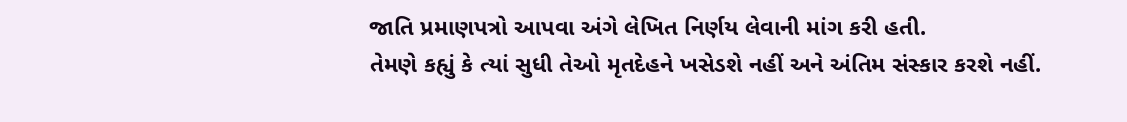જાતિ પ્રમાણપત્રો આપવા અંગે લેખિત નિર્ણય લેવાની માંગ કરી હતી.
તેમણે કહ્યું કે ત્યાં સુધી તેઓ મૃતદેહને ખસેડશે નહીં અને અંતિમ સંસ્કાર કરશે નહીં.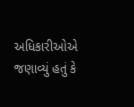અધિકારીઓએ જણાવ્યું હતું કે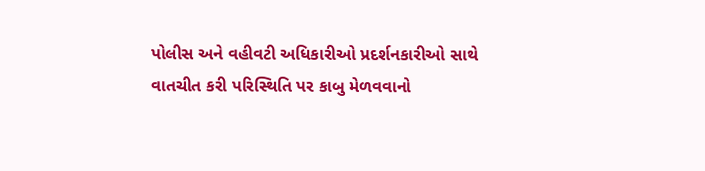પોલીસ અને વહીવટી અધિકારીઓ પ્રદર્શનકારીઓ સાથે વાતચીત કરી પરિસ્થિતિ પર કાબુ મેળવવાનો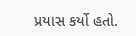પ્રયાસ કર્યો હતો.